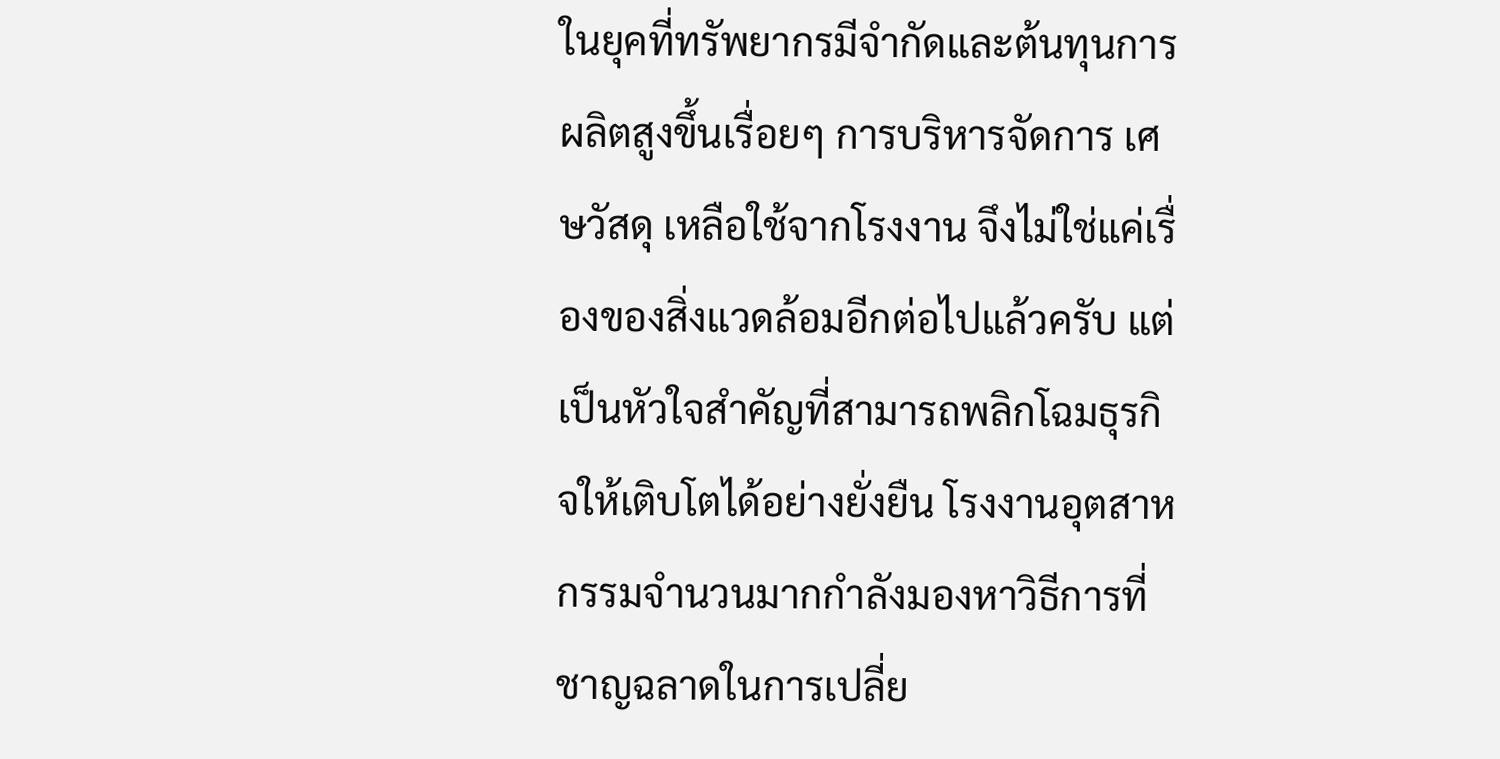ในยุคที่ทรัพยากรมีจำกัดและต้นทุนการผลิตสูงขึ้นเรื่อยๆ การบริหารจัดการ เศษวัสดุ เหลือใช้จากโรงงาน จึงไม่ใช่แค่เรื่องของสิ่งแวดล้อมอีกต่อไปแล้วครับ แต่เป็นหัวใจสำคัญที่สามารถพลิกโฉมธุรกิจให้เติบโตได้อย่างยั่งยืน โรงงานอุตสาหกรรมจำนวนมากกำลังมองหาวิธีการที่ชาญฉลาดในการเปลี่ย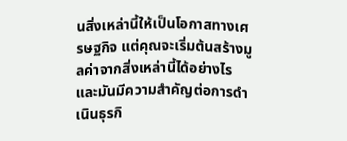นสิ่งเหล่านี้ให้เป็นโอกาสทางเศรษฐกิจ แต่คุณจะเริ่มต้นสร้างมูลค่าจากสิ่งเหล่านี้ได้อย่างไร และมันมีความสำคัญต่อการดำเนินธุรกิ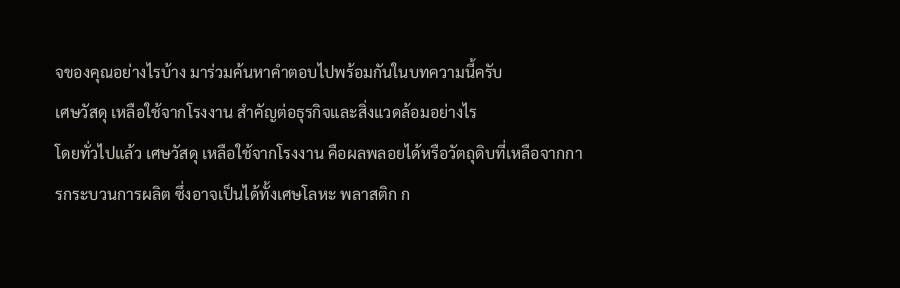จของคุณอย่างไรบ้าง มาร่วมค้นหาคำตอบไปพร้อมกันในบทความนี้ครับ
เศษวัสดุ เหลือใช้จากโรงงาน สำคัญต่อธุรกิจและสิ่งแวดล้อมอย่างไร
โดยทั่วไปแล้ว เศษวัสดุ เหลือใช้จากโรงงาน คือผลพลอยได้หรือวัตถุดิบที่เหลือจากการกระบวนการผลิต ซึ่งอาจเป็นได้ทั้งเศษโลหะ พลาสติก ก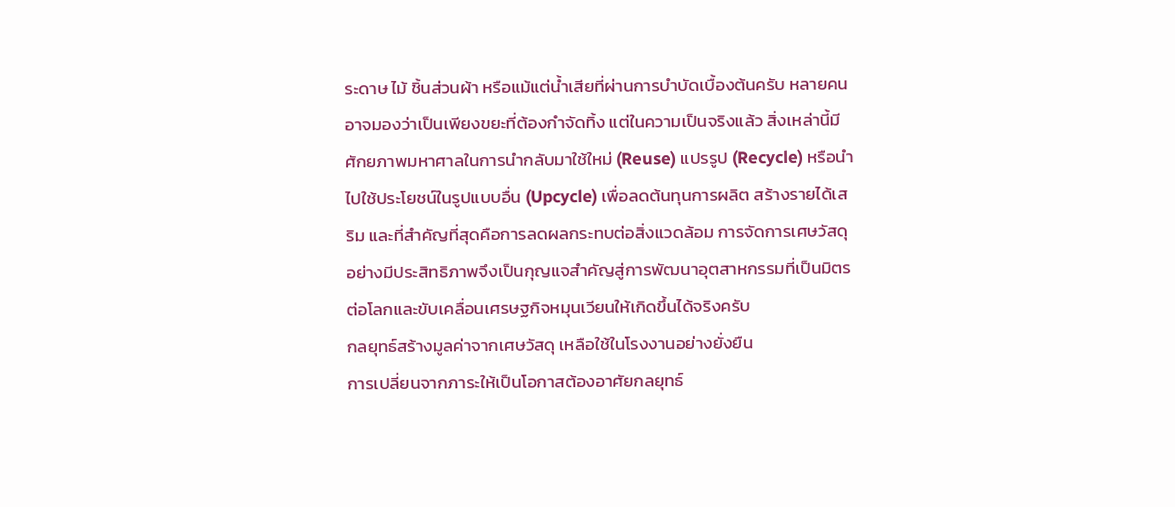ระดาษ ไม้ ชิ้นส่วนผ้า หรือแม้แต่น้ำเสียที่ผ่านการบำบัดเบื้องต้นครับ หลายคนอาจมองว่าเป็นเพียงขยะที่ต้องกำจัดทิ้ง แต่ในความเป็นจริงแล้ว สิ่งเหล่านี้มีศักยภาพมหาศาลในการนำกลับมาใช้ใหม่ (Reuse) แปรรูป (Recycle) หรือนำไปใช้ประโยชน์ในรูปแบบอื่น (Upcycle) เพื่อลดต้นทุนการผลิต สร้างรายได้เสริม และที่สำคัญที่สุดคือการลดผลกระทบต่อสิ่งแวดล้อม การจัดการเศษวัสดุอย่างมีประสิทธิภาพจึงเป็นกุญแจสำคัญสู่การพัฒนาอุตสาหกรรมที่เป็นมิตรต่อโลกและขับเคลื่อนเศรษฐกิจหมุนเวียนให้เกิดขึ้นได้จริงครับ
กลยุทธ์สร้างมูลค่าจากเศษวัสดุ เหลือใช้ในโรงงานอย่างยั่งยืน
การเปลี่ยนจากภาระให้เป็นโอกาสต้องอาศัยกลยุทธ์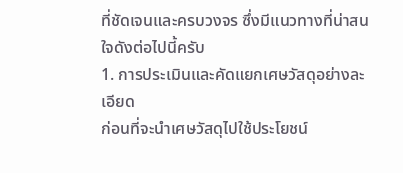ที่ชัดเจนและครบวงจร ซึ่งมีแนวทางที่น่าสนใจดังต่อไปนี้ครับ
1. การประเมินและคัดแยกเศษวัสดุอย่างละเอียด
ก่อนที่จะนำเศษวัสดุไปใช้ประโยชน์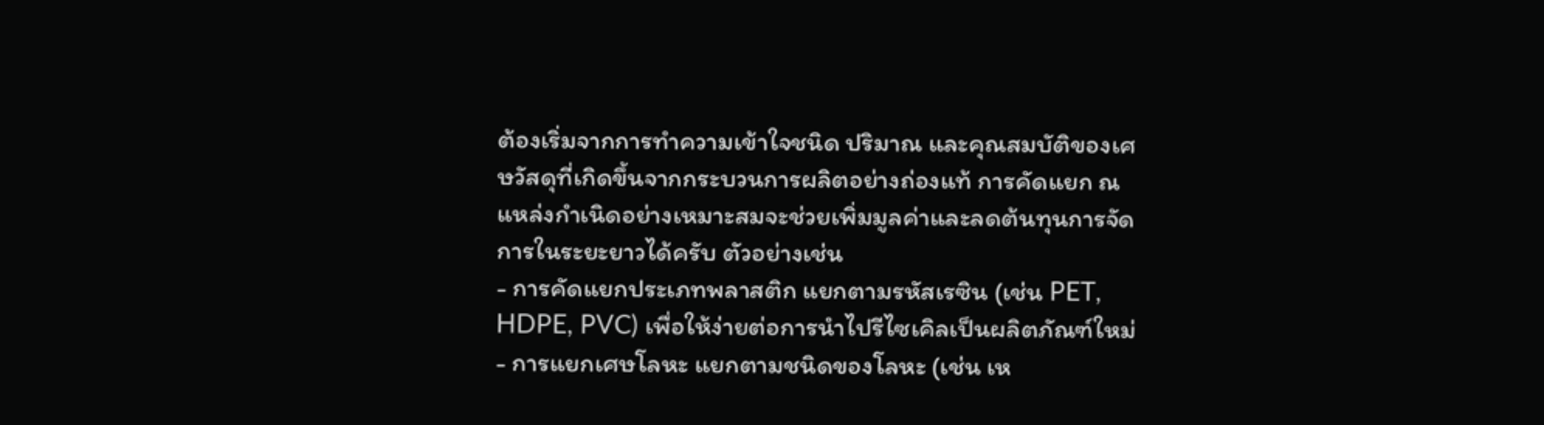ต้องเริ่มจากการทำความเข้าใจชนิด ปริมาณ และคุณสมบัติของเศษวัสดุที่เกิดขึ้นจากกระบวนการผลิตอย่างถ่องแท้ การคัดแยก ณ แหล่งกำเนิดอย่างเหมาะสมจะช่วยเพิ่มมูลค่าและลดต้นทุนการจัดการในระยะยาวได้ครับ ตัวอย่างเช่น
- การคัดแยกประเภทพลาสติก แยกตามรหัสเรซิน (เช่น PET, HDPE, PVC) เพื่อให้ง่ายต่อการนำไปรีไซเคิลเป็นผลิตภัณฑ์ใหม่
- การแยกเศษโลหะ แยกตามชนิดของโลหะ (เช่น เห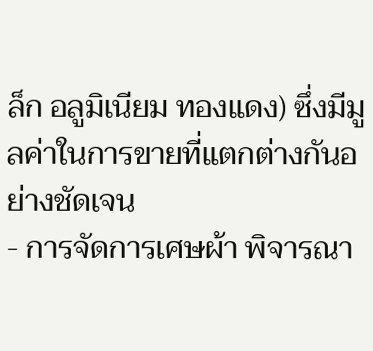ล็ก อลูมิเนียม ทองแดง) ซึ่งมีมูลค่าในการขายที่แตกต่างกันอย่างชัดเจน
- การจัดการเศษผ้า พิจารณา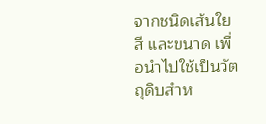จากชนิดเส้นใย สี และขนาด เพื่อนำไปใช้เป็นวัตถุดิบสำห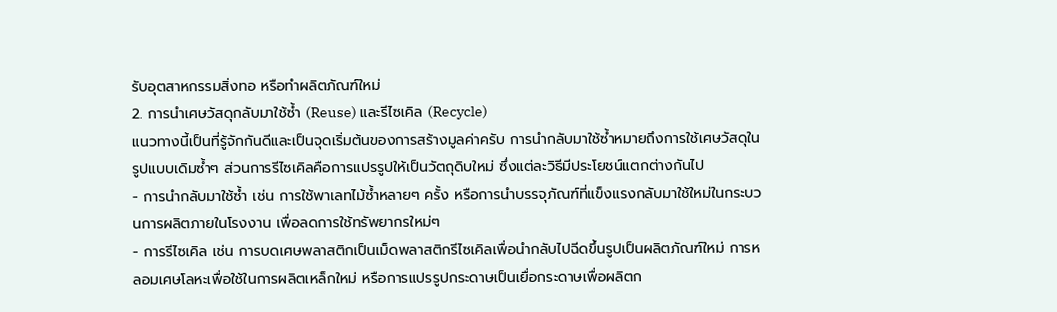รับอุตสาหกรรมสิ่งทอ หรือทำผลิตภัณฑ์ใหม่
2. การนำเศษวัสดุกลับมาใช้ซ้ำ (Reuse) และรีไซเคิล (Recycle)
แนวทางนี้เป็นที่รู้จักกันดีและเป็นจุดเริ่มต้นของการสร้างมูลค่าครับ การนำกลับมาใช้ซ้ำหมายถึงการใช้เศษวัสดุในรูปแบบเดิมซ้ำๆ ส่วนการรีไซเคิลคือการแปรรูปให้เป็นวัตถุดิบใหม่ ซึ่งแต่ละวิธีมีประโยชน์แตกต่างกันไป
- การนำกลับมาใช้ซ้ำ เช่น การใช้พาเลทไม้ซ้ำหลายๆ ครั้ง หรือการนำบรรจุภัณฑ์ที่แข็งแรงกลับมาใช้ใหม่ในกระบวนการผลิตภายในโรงงาน เพื่อลดการใช้ทรัพยากรใหม่ๆ
- การรีไซเคิล เช่น การบดเศษพลาสติกเป็นเม็ดพลาสติกรีไซเคิลเพื่อนำกลับไปฉีดขึ้นรูปเป็นผลิตภัณฑ์ใหม่ การหลอมเศษโลหะเพื่อใช้ในการผลิตเหล็กใหม่ หรือการแปรรูปกระดาษเป็นเยื่อกระดาษเพื่อผลิตก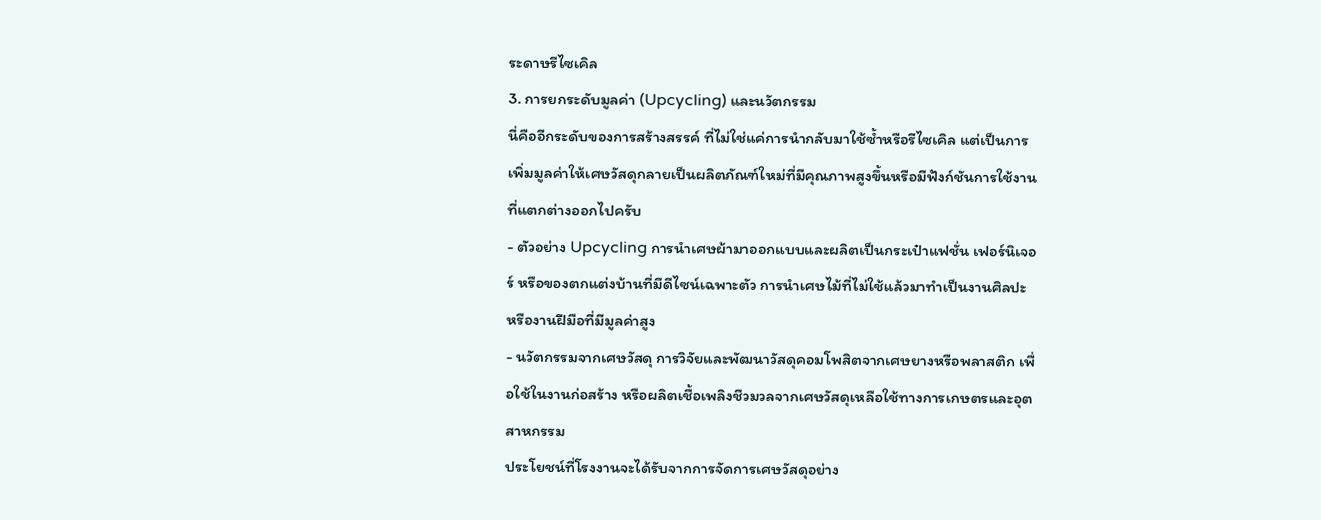ระดาษรีไซเคิล
3. การยกระดับมูลค่า (Upcycling) และนวัตกรรม
นี่คืออีกระดับของการสร้างสรรค์ ที่ไม่ใช่แค่การนำกลับมาใช้ซ้ำหรือรีไซเคิล แต่เป็นการเพิ่มมูลค่าให้เศษวัสดุกลายเป็นผลิตภัณฑ์ใหม่ที่มีคุณภาพสูงขึ้นหรือมีฟังก์ชันการใช้งานที่แตกต่างออกไปครับ
- ตัวอย่าง Upcycling การนำเศษผ้ามาออกแบบและผลิตเป็นกระเป๋าแฟชั่น เฟอร์นิเจอร์ หรือของตกแต่งบ้านที่มีดีไซน์เฉพาะตัว การนำเศษไม้ที่ไม่ใช้แล้วมาทำเป็นงานศิลปะ หรืองานฝีมือที่มีมูลค่าสูง
- นวัตกรรมจากเศษวัสดุ การวิจัยและพัฒนาวัสดุคอมโพสิตจากเศษยางหรือพลาสติก เพื่อใช้ในงานก่อสร้าง หรือผลิตเชื้อเพลิงชีวมวลจากเศษวัสดุเหลือใช้ทางการเกษตรและอุตสาหกรรม
ประโยชน์ที่โรงงานจะได้รับจากการจัดการเศษวัสดุอย่าง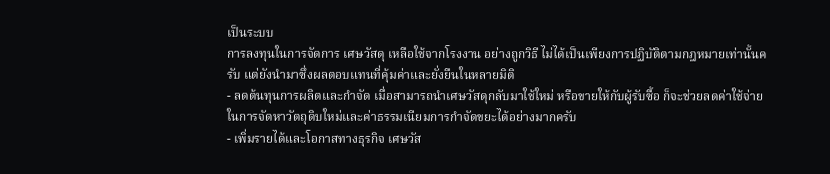เป็นระบบ
การลงทุนในการจัดการ เศษวัสดุ เหลือใช้จากโรงงาน อย่างถูกวิธี ไม่ได้เป็นเพียงการปฏิบัติตามกฎหมายเท่านั้นครับ แต่ยังนำมาซึ่งผลตอบแทนที่คุ้มค่าและยั่งยืนในหลายมิติ
- ลดต้นทุนการผลิตและกำจัด เมื่อสามารถนำเศษวัสดุกลับมาใช้ใหม่ หรือขายให้กับผู้รับซื้อ ก็จะช่วยลดค่าใช้จ่ายในการจัดหาวัตถุดิบใหม่และค่าธรรมเนียมการกำจัดขยะได้อย่างมากครับ
- เพิ่มรายได้และโอกาสทางธุรกิจ เศษวัส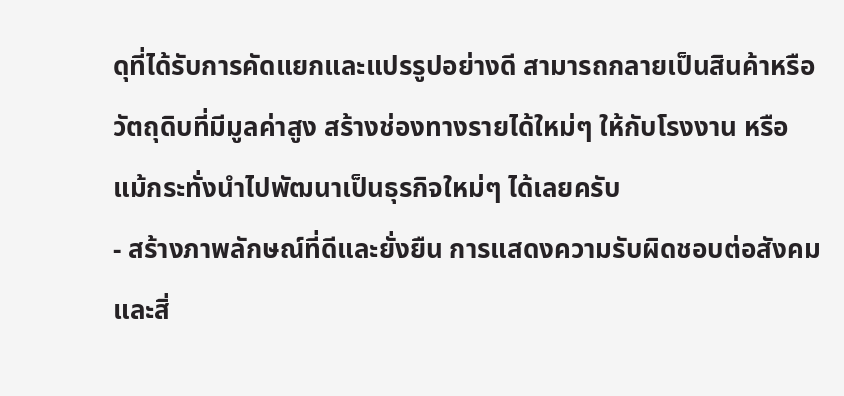ดุที่ได้รับการคัดแยกและแปรรูปอย่างดี สามารถกลายเป็นสินค้าหรือวัตถุดิบที่มีมูลค่าสูง สร้างช่องทางรายได้ใหม่ๆ ให้กับโรงงาน หรือแม้กระทั่งนำไปพัฒนาเป็นธุรกิจใหม่ๆ ได้เลยครับ
- สร้างภาพลักษณ์ที่ดีและยั่งยืน การแสดงความรับผิดชอบต่อสังคมและสิ่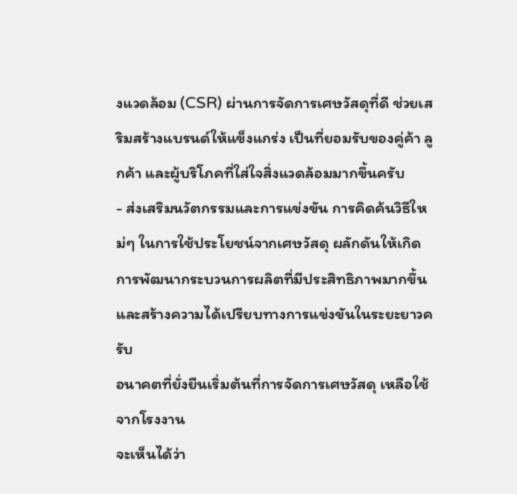งแวดล้อม (CSR) ผ่านการจัดการเศษวัสดุที่ดี ช่วยเสริมสร้างแบรนด์ให้แข็งแกร่ง เป็นที่ยอมรับของคู่ค้า ลูกค้า และผู้บริโภคที่ใส่ใจสิ่งแวดล้อมมากขึ้นครับ
- ส่งเสริมนวัตกรรมและการแข่งขัน การคิดค้นวิธีใหม่ๆ ในการใช้ประโยชน์จากเศษวัสดุ ผลักดันให้เกิดการพัฒนากระบวนการผลิตที่มีประสิทธิภาพมากขึ้น และสร้างความได้เปรียบทางการแข่งขันในระยะยาวครับ
อนาคตที่ยั่งยืนเริ่มต้นที่การจัดการเศษวัสดุ เหลือใช้จากโรงงาน
จะเห็นได้ว่า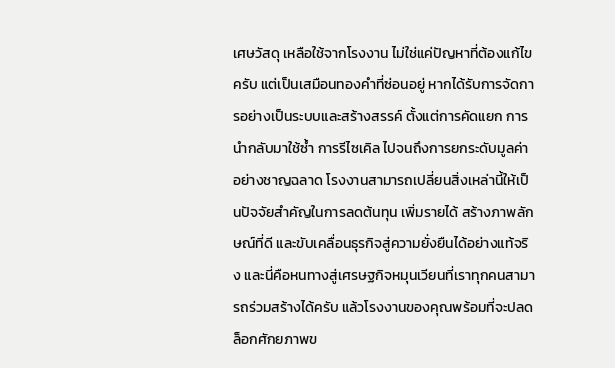เศษวัสดุ เหลือใช้จากโรงงาน ไม่ใช่แค่ปัญหาที่ต้องแก้ไขครับ แต่เป็นเสมือนทองคำที่ซ่อนอยู่ หากได้รับการจัดการอย่างเป็นระบบและสร้างสรรค์ ตั้งแต่การคัดแยก การนำกลับมาใช้ซ้ำ การรีไซเคิล ไปจนถึงการยกระดับมูลค่าอย่างชาญฉลาด โรงงานสามารถเปลี่ยนสิ่งเหล่านี้ให้เป็นปัจจัยสำคัญในการลดต้นทุน เพิ่มรายได้ สร้างภาพลักษณ์ที่ดี และขับเคลื่อนธุรกิจสู่ความยั่งยืนได้อย่างแท้จริง และนี่คือหนทางสู่เศรษฐกิจหมุนเวียนที่เราทุกคนสามารถร่วมสร้างได้ครับ แล้วโรงงานของคุณพร้อมที่จะปลดล็อกศักยภาพข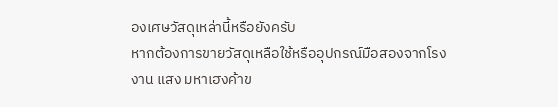องเศษวัสดุเหล่านี้หรือยังครับ
หากต้องการขายวัสดุเหลือใช้หรืออุปกรณ์มือสองจากโรงงาน แสง มหาเฮงค้าข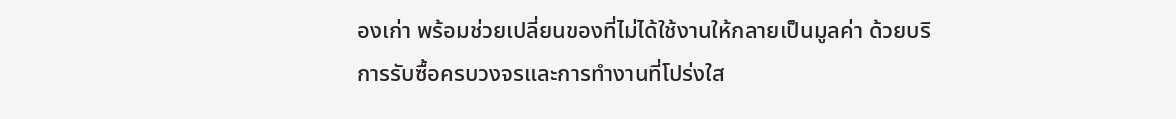องเก่า พร้อมช่วยเปลี่ยนของที่ไม่ได้ใช้งานให้กลายเป็นมูลค่า ด้วยบริการรับซื้อครบวงจรและการทำงานที่โปร่งใส